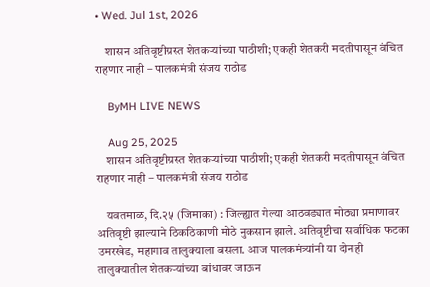• Wed. Jul 1st, 2026

    शासन अतिवृष्टीग्रस्त शेतकऱ्यांच्या पाठीशी; एकही शेतकरी मदतीपासून वंचित राहणार नाही – पालकमंत्री संजय राठोड

    ByMH LIVE NEWS

    Aug 25, 2025
    शासन अतिवृष्टीग्रस्त शेतकऱ्यांच्या पाठीशी; एकही शेतकरी मदतीपासून वंचित राहणार नाही – पालकमंत्री संजय राठोड

    यवतमाळ, दि.२५ (जिमाका) : जिल्ह्यात गेल्या आठवड्यात मोठ्या प्रमाणावर अतिवृष्टी झाल्याने ठिकठिकाणी मोठे नुकसान झाले. अतिवृष्टीचा सर्वाधिक फटका उमरखेड, महागाव तालुक्याला बसला. आज पालकमंत्र्यांनी या दोनही तालुक्यातील शेतकऱ्यांच्या बांधावर जाऊन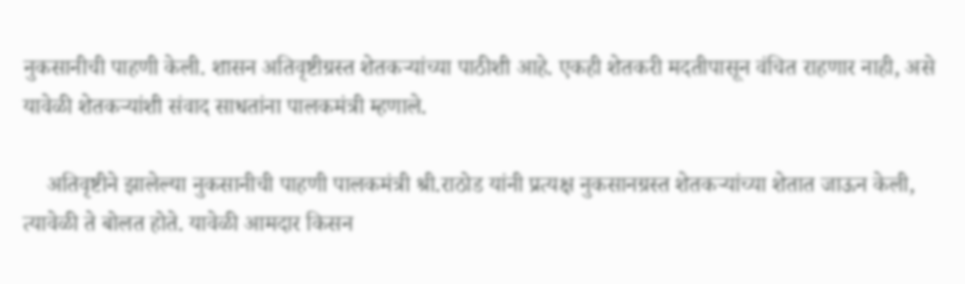नुकसानीची पाहणी केली. शासन अतिवृष्टीग्रस्त शेतकऱ्यांच्या पाठीशी आहे. एकही शेतकरी मदतीपासून वंचित राहणार नाही, असे यावेळी शेतकऱ्यांशी संवाद साधतांना पालकमंत्री म्हणाले.

    अतिवृष्टीने झालेल्या नुकसानीची पाहणी पालकमंत्री श्री.राठोड यांनी प्रत्यक्ष नुकसानग्रस्त शेतकऱ्यांच्या शेतात जाऊन केली, त्यावेळी ते बोलत होते. यावेळी आमदार किसन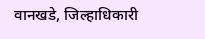वानखडे, जिल्हाधिकारी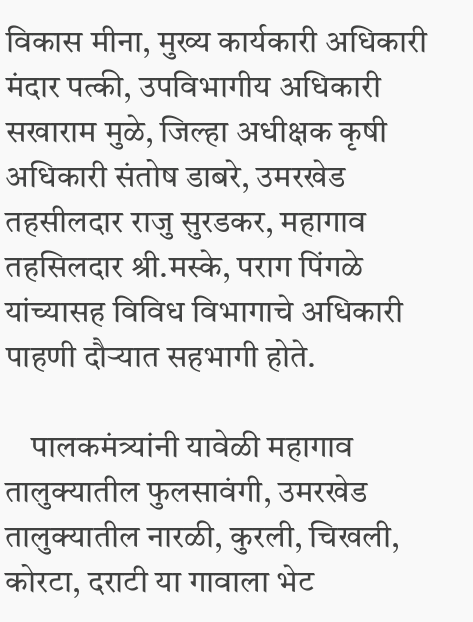विकास मीना, मुख्य कार्यकारी अधिकारी मंदार पत्की, उपविभागीय अधिकारी सखाराम मुळे, जिल्हा अधीक्षक कृषी अधिकारी संतोष डाबरे, उमरखेड तहसीलदार राजु सुरडकर, महागाव तहसिलदार श्री.मस्के, पराग पिंगळे यांच्यासह विविध विभागाचे अधिकारी पाहणी दौऱ्यात सहभागी होते.

    पालकमंत्र्यांनी यावेळी महागाव तालुक्यातील फुलसावंगी, उमरखेड तालुक्यातील नारळी, कुरली, चिखली, कोरटा, दराटी या गावाला भेट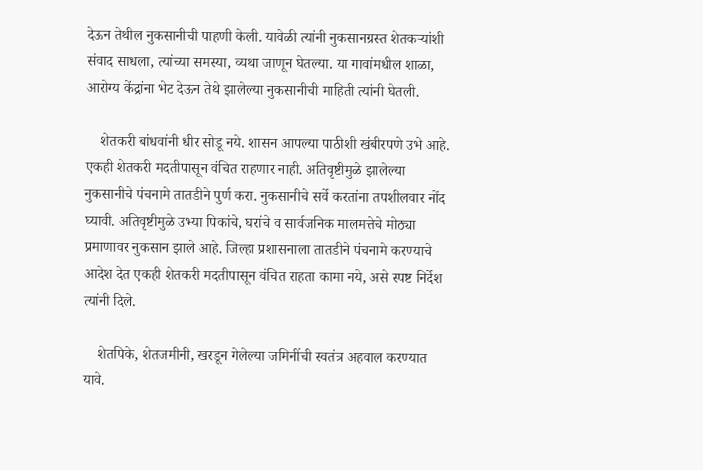देऊन तेथील नुकसानीची पाहणी केली. यावेळी त्यांनी नुकसानग्रस्त शेतकऱ्यांशी संवाद साधला, त्यांच्या समस्या, व्यथा जाणून घेतल्या. या गावांमधील शाळा, आरोग्य केंद्रांना भेट देऊन तेथे झालेल्या नुकसानीची माहिती त्यांनी घेतली.

    शेतकरी बांधवांनी धीर सोडू नये. शासन आपल्या पाठीशी खंबीरपणे उभे आहे. एकही शेतकरी मदतीपासून वंचित राहणार नाही. अतिवृष्टीमुळे झालेल्या नुकसानीचे पंचनामे तातडीने पुर्ण करा. नुकसानीचे सर्वे करतांना तपशीलवार नोंद घ्यावी. अतिवृष्टीमुळे उभ्या पिकांचे, घरांचे व सार्वजनिक मालमत्तेचे मोठ्या प्रमाणावर नुकसान झाले आहे. जिल्हा प्रशासनाला तातडीने पंचनामे करण्याचे आदेश देत एकही शेतकरी मदतीपासून वंचित राहता कामा नये, असे स्पष्ट निर्देश त्यांनी दिले.

    शेतपिके, शेतजमीनी, खरडून गेलेल्या जमिनींची स्वतंत्र अहवाल करण्यात यावे.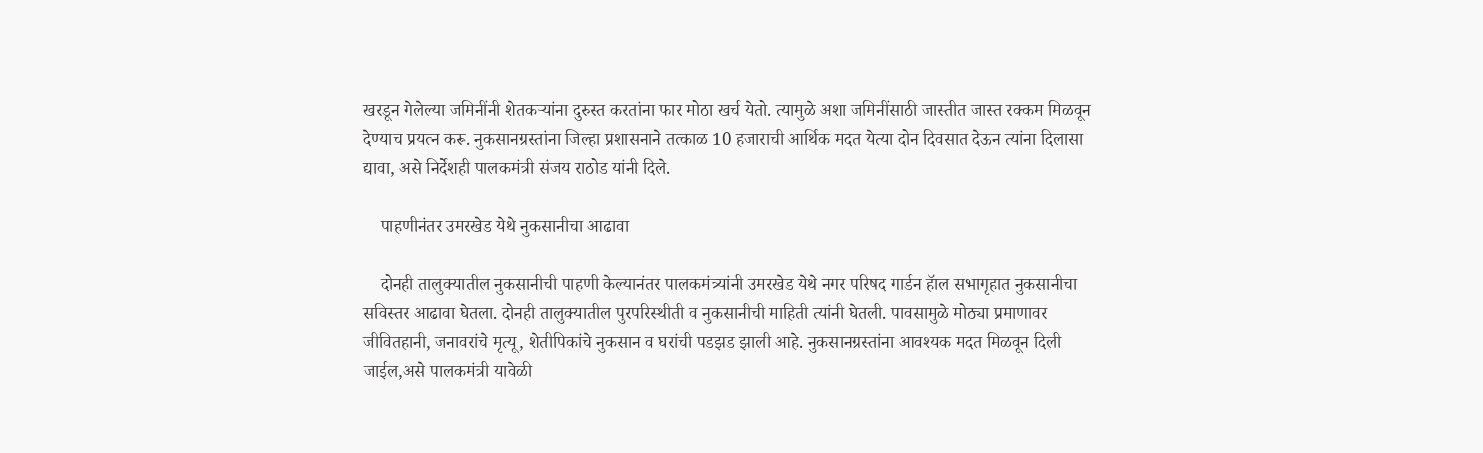खरडून गेलेल्या जमिनींनी शेतकऱ्यांना दुरुस्त करतांना फार मोठा खर्च येतो. त्यामुळे अशा जमिनींसाठी जास्तीत जास्त रक्कम मिळवून देण्याच प्रयत्न करू. नुकसानग्रस्तांना जिल्हा प्रशासनाने तत्काळ 10 हजाराची आर्थिक मदत येत्या दोन दिवसात देऊन त्यांना दिलासा द्यावा, असे निर्देशही पालकमंत्री संजय राठोड यांनी दिले.

    पाहणीनंतर उमरखेड येथे नुकसानीचा आढावा

    दोनही तालुक्यातील नुकसानीची पाहणी केल्यानंतर पालकमंत्र्यांनी उमरखेड येथे नगर परिषद गार्डन हॅाल सभागृहात नुकसानीचा सविस्तर आढावा घेतला. दोनही तालुक्यातील पुरपरिस्थीती व नुकसानीची माहिती त्यांनी घेतली. पावसामुळे मोठ्या प्रमाणावर जीवितहानी, जनावरांचे मृत्यू, शेतीपिकांचे नुकसान व घरांची पडझड झाली आहे. नुकसानग्रस्तांना आवश्यक मदत मिळवून दिली जाईल,असे पालकमंत्री यावेळी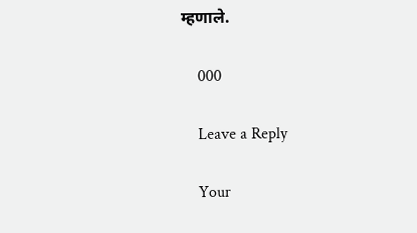म्हणाले.

    000

    Leave a Reply

    Your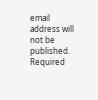email address will not be published. Required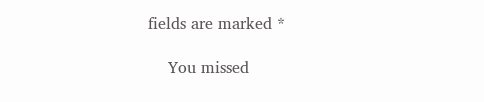fields are marked *

    You missed